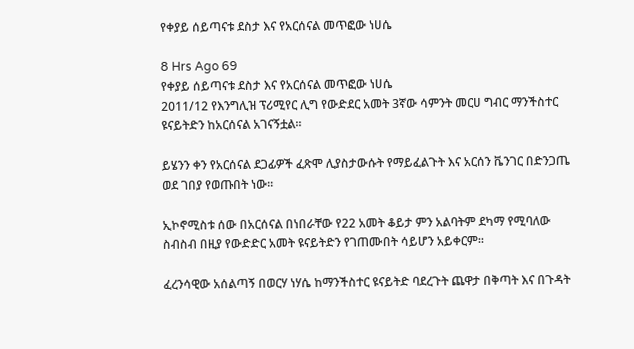የቀያይ ሰይጣናቱ ደስታ እና የአርሰናል መጥፎው ነሀሴ

8 Hrs Ago 69
የቀያይ ሰይጣናቱ ደስታ እና የአርሰናል መጥፎው ነሀሴ
2011/12 የእንግሊዝ ፕሪሚየር ሊግ የውድደር አመት 3ኛው ሳምንት መርሀ ግብር ማንችስተር ዩናይትድን ከአርሰናል አገናኝቷል፡፡

ይሄንን ቀን የአርሰናል ደጋፊዎች ፈጽሞ ሊያስታውሱት የማይፈልጉት እና አርሰን ቬንገር በድንጋጤ ወደ ገበያ የወጡበት ነው፡፡

ኢኮኖሚስቱ ሰው በአርሰናል በነበራቸው የ22 አመት ቆይታ ምን አልባትም ደካማ የሚባለው ስብስብ በዚያ የውድድር አመት ዩናይትድን የገጠሙበት ሳይሆን አይቀርም፡፡

ፈረንሳዊው አሰልጣኝ በወርሃ ነሃሴ ከማንችስተር ዩናይትድ ባደረጉት ጨዋታ በቅጣት እና በጉዳት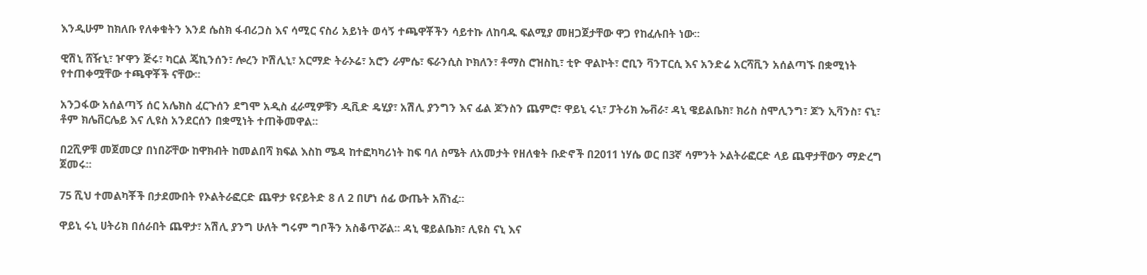እንዲሁም ከክለቡ የለቀቁትን እንደ ሴስክ ፋብሪጋስ እና ሳሚር ናስሪ አይነት ወሳኝ ተጫዋቾችን ሳይተኩ ለከባዱ ፍልሚያ መዘጋጀታቸው ዋጋ የከፈሉበት ነው፡፡

ዊሽኒ ሸዥኒ፣ ዦዋን ጅሩ፣ ካርል ጄኪንሰን፣ ሎረን ኮሽሊኒ፣ አርማድ ትራኦሬ፣ አሮን ራምሴ፣ ፍራንሲስ ኮክለን፣ ቶማስ ሮዝስኪ፣ ቲዮ ዋልኮት፣ ሮቢን ቫንፐርሲ እና አንድሬ አርሻቪን አሰልጣኙ በቋሚነት የተጠቀሟቸው ተጫዋቾች ናቸው፡፡

አንጋፋው አሰልጣኝ ሰር አሌክስ ፈርጉሰን ደግሞ አዲስ ፈራሚዎቹን ዲቪድ ዴሂያ፣ አሽሊ ያንግን እና ፊል ጆንስን ጨምሮ፣ ዋይኒ ሩኒ፣ ፓትሪክ ኤቭራ፣ ዳኒ ዌይልቤክ፣ ክሪስ ስሞሊንግ፣ ጆን ኢቫንስ፣ ናኒ፣ ቶም ክሌቨርሌይ እና ሊዩስ አንደርሰን በቋሚነት ተጠቅመዋል፡፡

በ2ሺዎቹ መጀመርያ በነበሯቸው ከዋክብት ከመልበሻ ክፍል እስከ ሜዳ ከተፎካካሪነት ከፍ ባለ ስሜት ለአመታት የዘለቁት ቡድኖች በ2011 ነሃሴ ወር በ3ኛ ሳምንት ኦልትራፎርድ ላይ ጨዋታቸውን ማድረግ ጀመሩ፡፡

75 ሺህ ተመልካቾች በታደሙበት የኦልትራፎርድ ጨዋታ ዩናይትድ 8 ለ 2 በሆነ ሰፊ ውጤት አሸነፈ፡፡

ዋይኒ ሩኒ ሀትሪክ በሰራበት ጨዋታ፣ አሽሊ ያንግ ሁለት ግሩም ግቦችን አስቆጥሯል፡፡ ዳኒ ዌይልቤክ፣ ሊዩስ ናኒ እና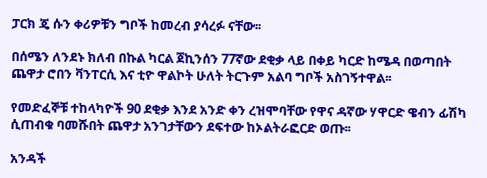ፓርክ ጄ ሱን ቀሪዎቹን ግቦች ከመረብ ያሳረፉ ናቸው፡፡

በሰሜን ለንደኑ ክለብ በኩል ካርል ጀኪንሰን 77ኛው ደቂቃ ላይ በቀይ ካርድ ከሜዳ በወጣበት ጨዋታ ሮበን ቫንፐርሲ እና ቲዮ ዋልኮት ሁለት ትርጉም አልባ ግቦች አስገኝተዋል፡፡

የመድፈኞቹ ተከላካዮች 90 ደቂቃ እንደ አንድ ቀን ረዝሞባቸው የዋና ዳኛው ሃዋርድ ዌብን ፊሽካ ሲጠብቁ ባመሹበት ጨዋታ አንገታቸውን ደፍተው ከኦልትራፎርድ ወጡ፡፡

አንዳች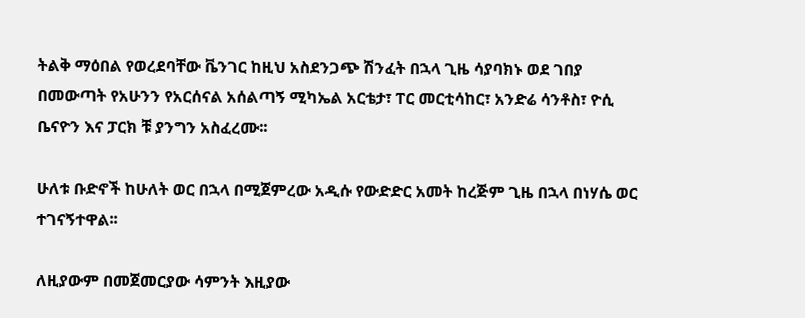ትልቅ ማዕበል የወረደባቸው ቬንገር ከዚህ አስደንጋጭ ሽንፈት በኋላ ጊዜ ሳያባክኑ ወደ ገበያ በመውጣት የአሁንን የአርሰናል አሰልጣኝ ሚካኤል አርቴታ፣ ፐር መርቲሳከር፣ አንድሬ ሳንቶስ፣ ዮሲ ቤናዮን እና ፓርክ ቹ ያንግን አስፈረሙ፡፡

ሁለቱ ቡድኖች ከሁለት ወር በኋላ በሚጀምረው አዲሱ የውድድር አመት ከረጅም ጊዜ በኋላ በነሃሴ ወር ተገናኝተዋል፡፡

ለዚያውም በመጀመርያው ሳምንት እዚያው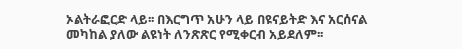ኦልትራፎርድ ላይ፡፡ በእርግጥ አሁን ላይ በዩናይትድ እና አርሰናል መካከል ያለው ልዩነት ለንጽጽር የሚቀርብ አይደለም፡፡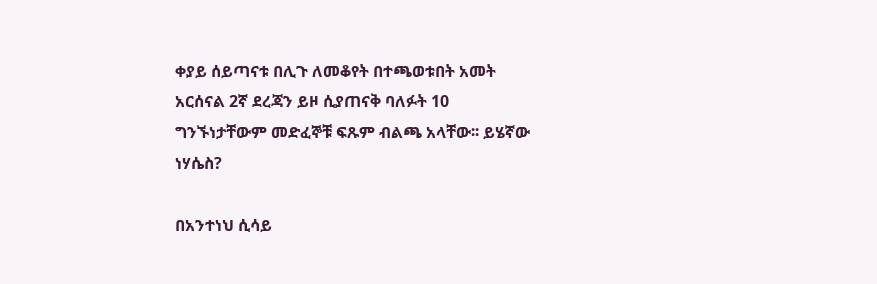ቀያይ ሰይጣናቱ በሊጉ ለመቆየት በተጫወቱበት አመት አርሰናል 2ኛ ደረጃን ይዞ ሲያጠናቅ ባለፉት 10 ግንኙነታቸውም መድፈኞቹ ፍጹም ብልጫ አላቸው፡፡ ይሄኛው ነሃሴስ?

በአንተነህ ሲሳይ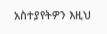አስተያየትዎን እዚህ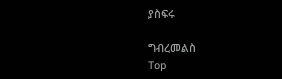ያስፍሩ

ግብረመልስ
Top